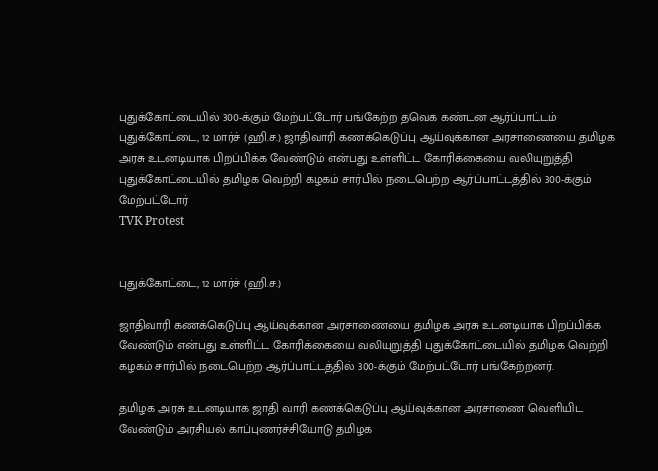புதுக்கோட்டையில் 300-க்கும் மேற்பட்டோர் பங்கேற்ற தவெக கண்டன ஆர்ப்பாட்டம்
புதுக்கோட்டை, 12 மார்ச் (ஹி.ச.) ஜாதிவாரி கணக்கெடுப்பு ஆய்வுக்கான அரசாணையை தமிழக அரசு உடனடியாக பிறப்பிக்க வேண்டும் என்பது உள்ளிட்ட கோரிக்கையை வலியுறுத்தி புதுக்கோட்டையில் தமிழக வெற்றி கழகம் சார்பில் நடைபெற்ற ஆர்ப்பாட்டத்தில் 300-க்கும் மேற்பட்டோர்
TVK Protest


புதுக்கோட்டை, 12 மார்ச் (ஹி.ச.)

ஜாதிவாரி கணக்கெடுப்பு ஆய்வுக்கான அரசாணையை தமிழக அரசு உடனடியாக பிறப்பிக்க வேண்டும் என்பது உள்ளிட்ட கோரிக்கையை வலியுறுத்தி புதுக்கோட்டையில் தமிழக வெற்றி கழகம் சார்பில் நடைபெற்ற ஆர்ப்பாட்டத்தில் 300-க்கும் மேற்பட்டோர் பங்கேற்றனர்.

தமிழக அரசு உடனடியாக ஜாதி வாரி கணக்கெடுப்பு ஆய்வுக்கான அரசாணை வெளியிட வேண்டும் அரசியல் காப்புணர்ச்சியோடு தமிழக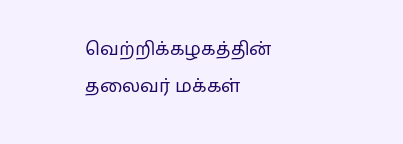வெற்றிக்கழகத்தின் தலைவர் மக்கள்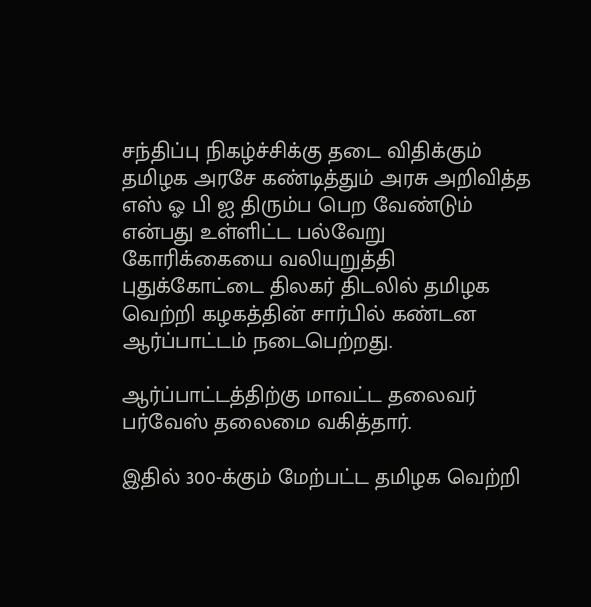சந்திப்பு நிகழ்ச்சிக்கு தடை விதிக்கும் தமிழக அரசே கண்டித்தும் அரசு அறிவித்த எஸ் ஓ பி ஐ திரும்ப பெற வேண்டும் என்பது உள்ளிட்ட பல்வேறு கோரிக்கையை வலியுறுத்தி புதுக்கோட்டை திலகர் திடலில் தமிழக வெற்றி கழகத்தின் சார்பில் கண்டன ஆர்ப்பாட்டம் நடைபெற்றது.

ஆர்ப்பாட்டத்திற்கு மாவட்ட தலைவர் பர்வேஸ் தலைமை வகித்தார்.

இதில் 300-க்கும் மேற்பட்ட தமிழக வெற்றி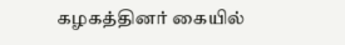கழகத்தினர் கையில்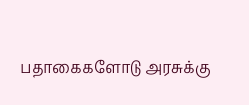பதாகைகளோடு அரசுக்கு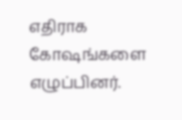எதிராக கோஷங்களை எழுப்பினர்.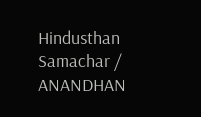Hindusthan Samachar / ANANDHAN